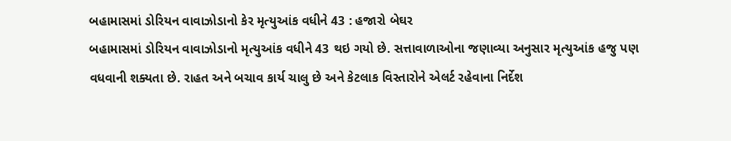બહામાસમાં ડોરિયન વાવાઝોડાનો કેર મૃત્યુઆંક વધીને 43 : હજારો બેઘર
બહામાસમાં ડોરિયન વાવાઝોડાનો મૃત્યુઆંક વધીને 43 થઇ ગયો છે. સત્તાવાળાઓના જણાવ્યા અનુસાર મૃત્યુઆંક હજુ પણ વધવાની શક્યતા છે. રાહત અને બચાવ કાર્ય ચાલુ છે અને કેટલાક વિસ્તારોને એલર્ટ રહેવાના નિર્દેશ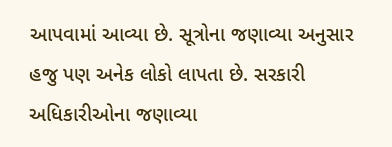આપવામાં આવ્યા છે. સૂત્રોના જણાવ્યા અનુસાર હજુ પણ અનેક લોકો લાપતા છે. સરકારી અધિકારીઓના જણાવ્યા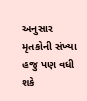અનુસાર મૃતકોની સંખ્યા હજુ પણ વધી શકે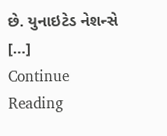છે. યુનાઇટેડ નેશન્સે […]
Continue Reading